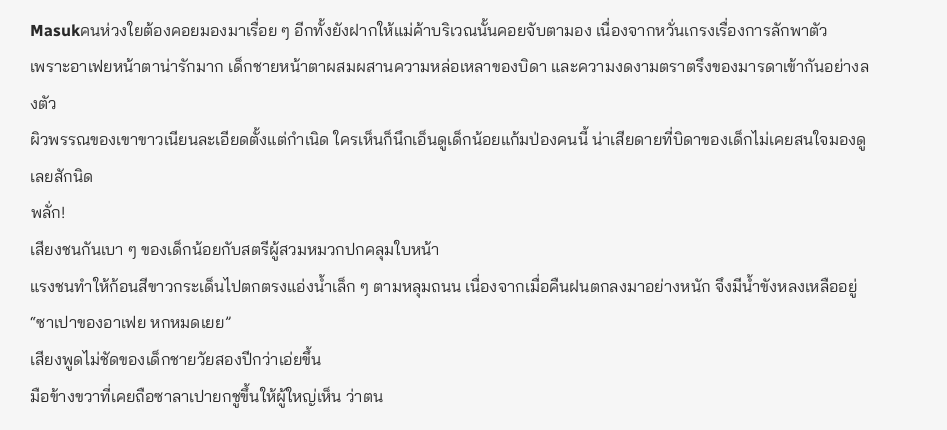Masukคนห่วงใยต้องคอยมองมาเรื่อย ๆ อีกทั้งยังฝากให้แม่ค้าบริเวณนั้นคอยจับตามอง เนื่องจากหวั่นเกรงเรื่องการลักพาตัว
เพราะอาเฟยหน้าตาน่ารักมาก เด็กชายหน้าตาผสมผสานความหล่อเหลาของบิดา และความงดงามตราตรึงของมารดาเข้ากันอย่างลงตัว
ผิวพรรณของเขาขาวเนียนละเอียดตั้งแต่กำเนิด ใครเห็นก็นึกเอ็นดูเด็กน้อยแก้มป่องคนนี้ น่าเสียดายที่บิดาของเด็กไม่เคยสนใจมองดูเลยสักนิด
พลั่ก!
เสียงชนกันเบา ๆ ของเด็กน้อยกับสตรีผู้สวมหมวกปกคลุมใบหน้า
แรงชนทำให้ก้อนสีขาวกระเด็นไปตกตรงแอ่งน้ำเล็ก ๆ ตามหลุมถนน เนื่องจากเมื่อคืนฝนตกลงมาอย่างหนัก จึงมีน้ำขังหลงเหลืออยู่
“ซาเปาของอาเฟย หกหมดเยย”
เสียงพูดไม่ชัดของเด็กชายวัยสองปีกว่าเอ่ยขึ้น
มือข้างขวาที่เคยถือซาลาเปายกชูขึ้นให้ผู้ใหญ่เห็น ว่าตน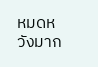หมดหวังมาก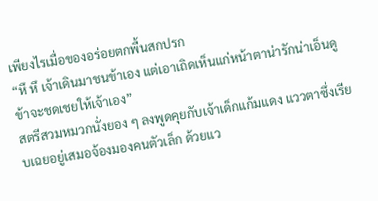เพียงไรเมื่อของอร่อยตกพื้นสกปรก
“หึ หึ เจ้าเดินมาชนข้าเอง แต่เอาเถิดเห็นแก่หน้าตาน่ารักน่าเอ็นดูข้าจะชดเชยให้เจ้าเอง”
สตรีสวมหมวกนั่งยอง ๆ ลงพูดคุยกับเจ้าเด็กแก้มแดง แววตาซึ่งเรียบเฉยอยู่เสมอจ้องมองคนตัวเล็ก ด้วยแว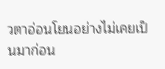วตาอ่อนโยนอย่างไม่เคยเป็นมาก่อน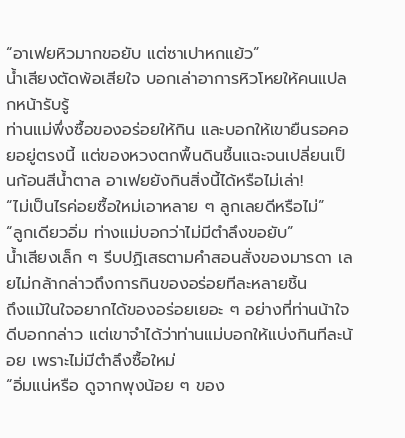“อาเฟยหิวมากขอยับ แต่ซาเปาหกแย้ว”
น้ำเสียงตัดพ้อเสียใจ บอกเล่าอาการหิวโหยให้คนแปลกหน้ารับรู้
ท่านแม่พึ่งซื้อของอร่อยให้กิน และบอกให้เขายืนรอคอยอยู่ตรงนี้ แต่ของหวงตกพื้นดินชื้นแฉะจนเปลี่ยนเป็นก้อนสีน้ำตาล อาเฟยยังกินสิ่งนี้ได้หรือไม่เล่า!
“ไม่เป็นไรค่อยซื้อใหม่เอาหลาย ๆ ลูกเลยดีหรือไม่”
“ลูกเดียวอิ่ม ท่างแม่บอกว่าไม่มีตำลึงขอยับ”
น้ำเสียงเล็ก ๆ รีบปฏิเสธตามคำสอนสั่งของมารดา เลยไม่กล้ากล่าวถึงการกินของอร่อยทีละหลายชิ้น
ถึงแม้ในใจอยากได้ของอร่อยเยอะ ๆ อย่างที่ท่านน้าใจดีบอกกล่าว แต่เขาจำได้ว่าท่านแม่บอกให้แบ่งกินทีละน้อย เพราะไม่มีตำลึงซื้อใหม่
“อิ่มแน่หรือ ดูจากพุงน้อย ๆ ของ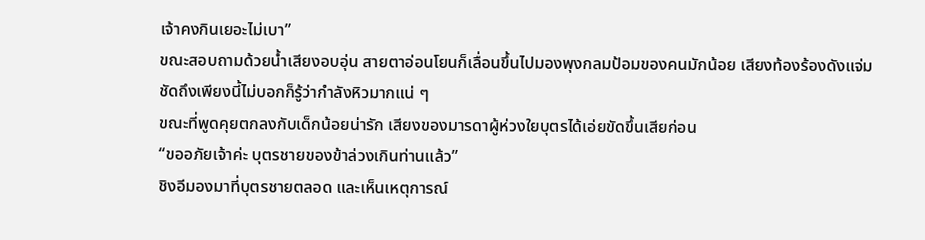เจ้าคงกินเยอะไม่เบา”
ขณะสอบถามด้วยน้ำเสียงอบอุ่น สายตาอ่อนโยนก็เลื่อนขึ้นไปมองพุงกลมป้อมของคนมักน้อย เสียงท้องร้องดังแจ่มชัดถึงเพียงนี้ไม่บอกก็รู้ว่ากำลังหิวมากแน่ ๆ
ขณะที่พูดคุยตกลงกับเด็กน้อยน่ารัก เสียงของมารดาผู้ห่วงใยบุตรได้เอ่ยขัดขึ้นเสียก่อน
“ขออภัยเจ้าค่ะ บุตรชายของข้าล่วงเกินท่านแล้ว”
ชิงอีมองมาที่บุตรชายตลอด และเห็นเหตุการณ์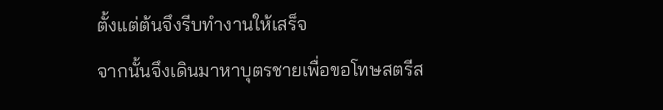ตั้งแต่ต้นจึงรีบทำงานให้เสร็จ
จากนั้นจึงเดินมาหาบุตรชายเพื่อขอโทษสตรีส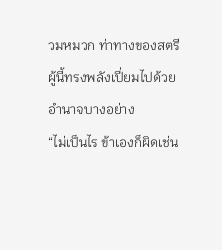วมหมวก ท่าทางของสตรีผู้นี้ทรงพลังเปี่ยมไปด้วยอำนาจบางอย่าง
“ไม่เป็นไร ข้าเองก็ผิดเช่น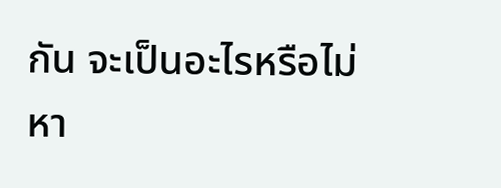กัน จะเป็นอะไรหรือไม่หา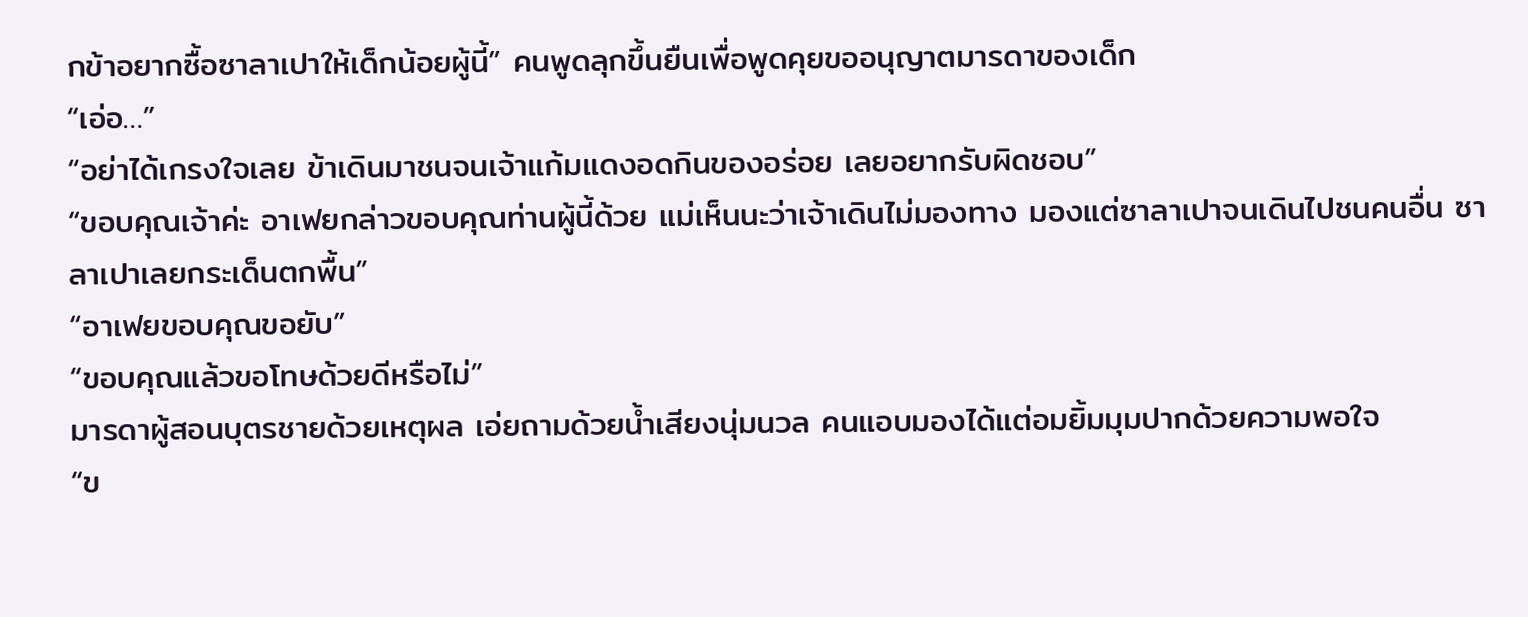กข้าอยากซื้อซาลาเปาให้เด็กน้อยผู้นี้” คนพูดลุกขึ้นยืนเพื่อพูดคุยขออนุญาตมารดาของเด็ก
“เอ่อ…”
“อย่าได้เกรงใจเลย ข้าเดินมาชนจนเจ้าแก้มแดงอดกินของอร่อย เลยอยากรับผิดชอบ”
“ขอบคุณเจ้าค่ะ อาเฟยกล่าวขอบคุณท่านผู้นี้ด้วย แม่เห็นนะว่าเจ้าเดินไม่มองทาง มองแต่ซาลาเปาจนเดินไปชนคนอื่น ซาลาเปาเลยกระเด็นตกพื้น”
“อาเฟยขอบคุณขอยับ”
“ขอบคุณแล้วขอโทษด้วยดีหรือไม่”
มารดาผู้สอนบุตรชายด้วยเหตุผล เอ่ยถามด้วยน้ำเสียงนุ่มนวล คนแอบมองได้แต่อมยิ้มมุมปากด้วยความพอใจ
“ข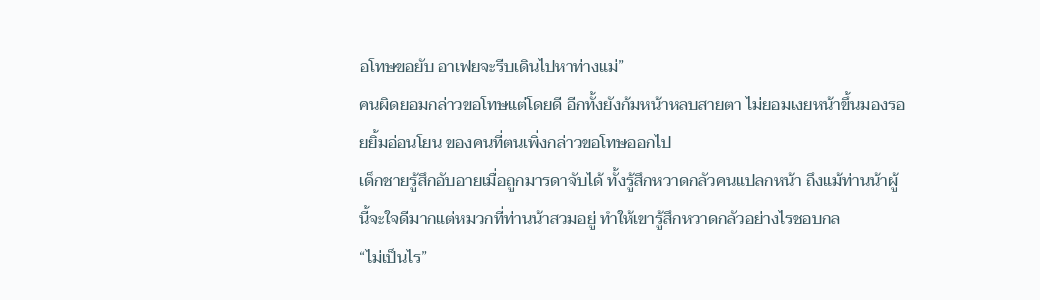อโทษขอยับ อาเฟยจะรีบเดินไปหาท่างแม่”
คนผิดยอมกล่าวขอโทษแต่โดยดี อีกทั้งยังก้มหน้าหลบสายตา ไม่ยอมเงยหน้าขึ้นมองรอยยิ้มอ่อนโยน ของคนที่ตนเพิ่งกล่าวขอโทษออกไป
เด็กชายรู้สึกอับอายเมื่อถูกมารดาจับได้ ทั้งรู้สึกหวาดกลัวคนแปลกหน้า ถึงแม้ท่านน้าผู้นี้จะใจดีมากแต่หมวกที่ท่านน้าสวมอยู่ ทำให้เขารู้สึกหวาดกลัวอย่างไรชอบกล
“ไม่เป็นไร”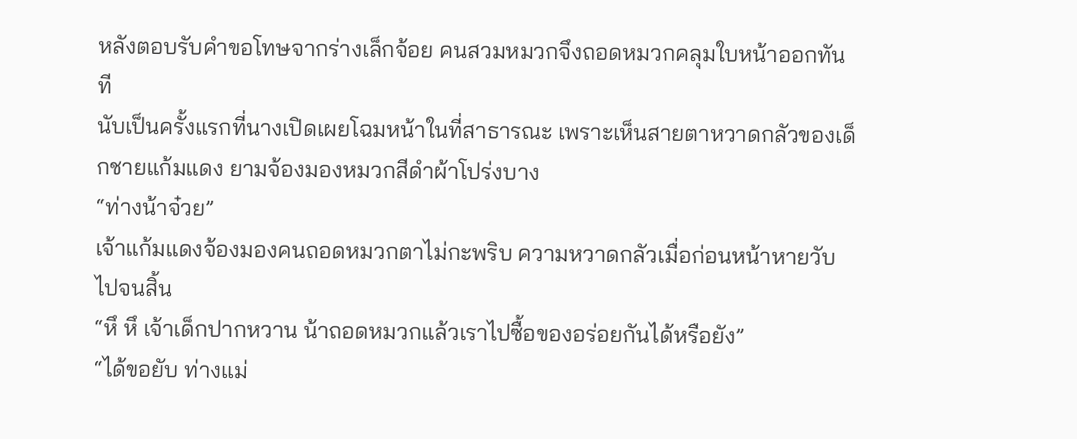หลังตอบรับคำขอโทษจากร่างเล็กจ้อย คนสวมหมวกจึงถอดหมวกคลุมใบหน้าออกทันที
นับเป็นครั้งแรกที่นางเปิดเผยโฉมหน้าในที่สาธารณะ เพราะเห็นสายตาหวาดกลัวของเด็กชายแก้มแดง ยามจ้องมองหมวกสีดำผ้าโปร่งบาง
“ท่างน้าจ๋วย”
เจ้าแก้มแดงจ้องมองคนถอดหมวกตาไม่กะพริบ ความหวาดกลัวเมื่อก่อนหน้าหายวับไปจนสิ้น
“หึ หึ เจ้าเด็กปากหวาน น้าถอดหมวกแล้วเราไปซื้อของอร่อยกันได้หรือยัง”
“ได้ขอยับ ท่างแม่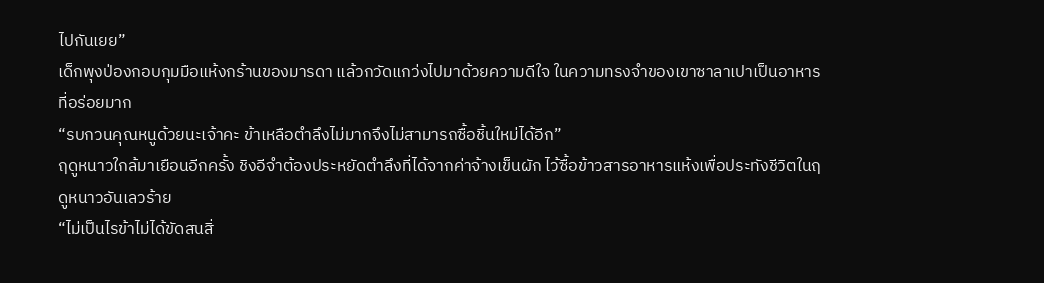ไปกันเยย”
เด็กพุงป่องกอบกุมมือแห้งกร้านของมารดา แล้วกวัดแกว่งไปมาด้วยความดีใจ ในความทรงจำของเขาซาลาเปาเป็นอาหารที่อร่อยมาก
“รบกวนคุณหนูด้วยนะเจ้าคะ ข้าเหลือตำลึงไม่มากจึงไม่สามารถซื้อชิ้นใหม่ได้อีก”
ฤดูหนาวใกล้มาเยือนอีกครั้ง ชิงอีจำต้องประหยัดตำลึงที่ได้จากค่าจ้างเข็นผัก ไว้ซื้อข้าวสารอาหารแห้งเพื่อประทังชีวิตในฤดูหนาวอันเลวร้าย
“ไม่เป็นไรข้าไม่ได้ขัดสนสิ่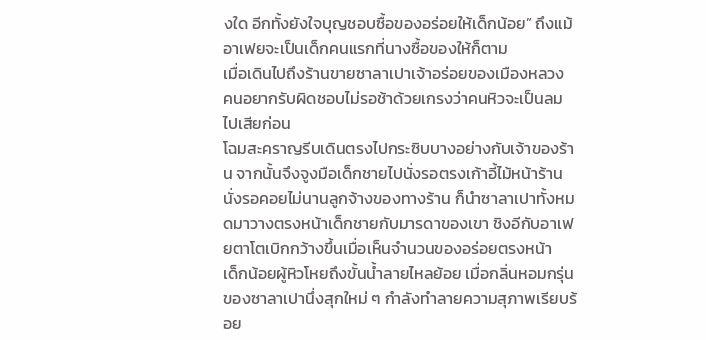งใด อีกทั้งยังใจบุญชอบซื้อของอร่อยให้เด็กน้อย” ถึงแม้อาเฟยจะเป็นเด็กคนแรกที่นางซื้อของให้ก็ตาม
เมื่อเดินไปถึงร้านขายซาลาเปาเจ้าอร่อยของเมืองหลวง คนอยากรับผิดชอบไม่รอช้าด้วยเกรงว่าคนหิวจะเป็นลมไปเสียก่อน
โฉมสะคราญรีบเดินตรงไปกระซิบบางอย่างกับเจ้าของร้าน จากนั้นจึงจูงมือเด็กชายไปนั่งรอตรงเก้าอี้ไม้หน้าร้าน
นั่งรอคอยไม่นานลูกจ้างของทางร้าน ก็นำซาลาเปาทั้งหมดมาวางตรงหน้าเด็กชายกับมารดาของเขา ชิงอีกับอาเฟยตาโตเบิกกว้างขึ้นเมื่อเห็นจำนวนของอร่อยตรงหน้า
เด็กน้อยผู้หิวโหยถึงขั้นน้ำลายไหลย้อย เมื่อกลิ่นหอมกรุ่นของซาลาเปานึ่งสุกใหม่ ๆ กำลังทำลายความสุภาพเรียบร้อย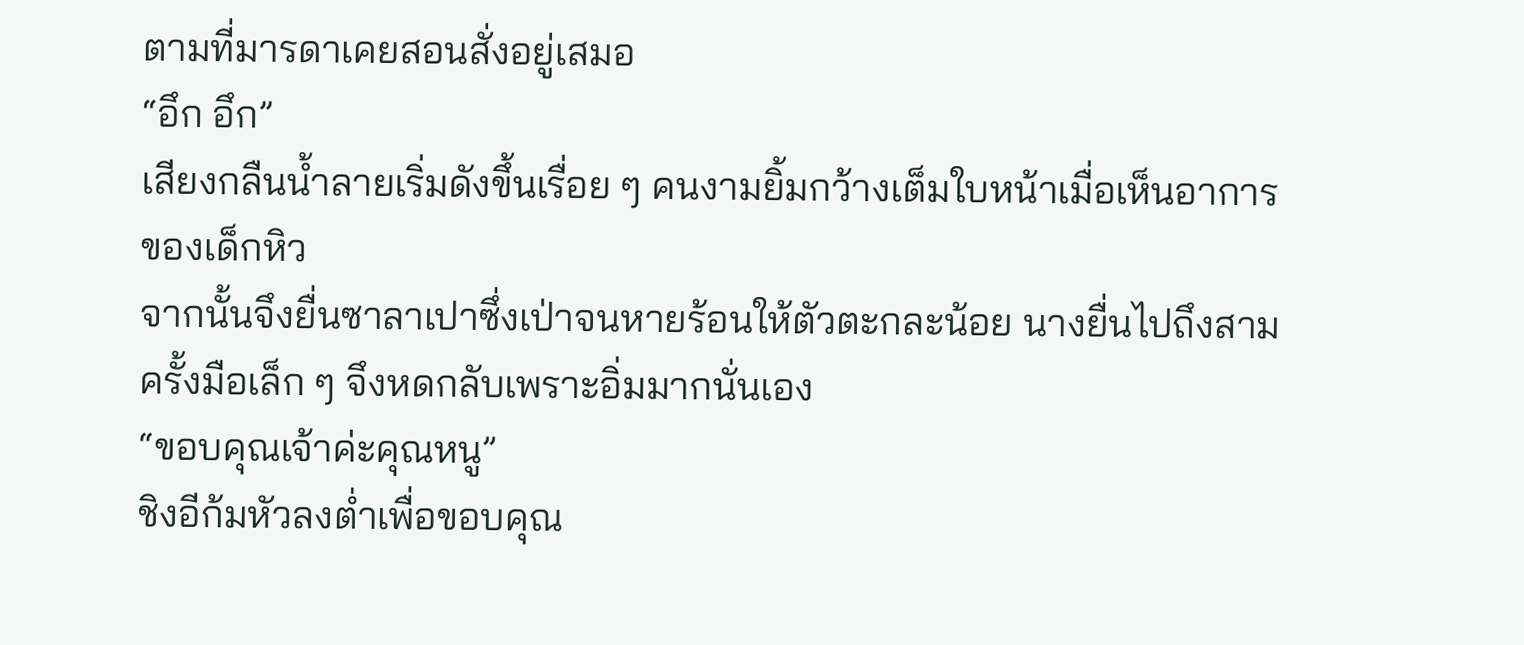ตามที่มารดาเคยสอนสั่งอยู่เสมอ
“อึก อึก”
เสียงกลืนน้ำลายเริ่มดังขึ้นเรื่อย ๆ คนงามยิ้มกว้างเต็มใบหน้าเมื่อเห็นอาการของเด็กหิว
จากนั้นจึงยื่นซาลาเปาซึ่งเป่าจนหายร้อนให้ตัวตะกละน้อย นางยื่นไปถึงสามครั้งมือเล็ก ๆ จึงหดกลับเพราะอิ่มมากนั่นเอง
“ขอบคุณเจ้าค่ะคุณหนู”
ชิงอีก้มหัวลงต่ำเพื่อขอบคุณ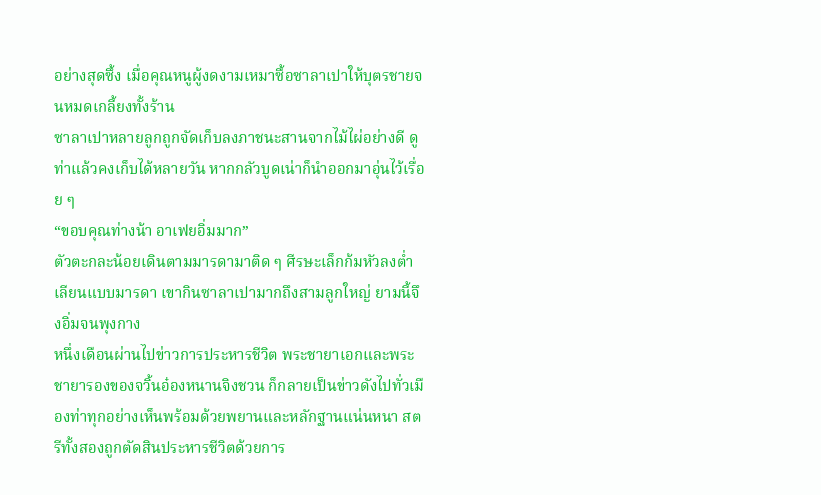อย่างสุดซึ้ง เมื่อคุณหนูผู้งดงามเหมาซื้อซาลาเปาให้บุตรชายจนหมดเกลี้ยงทั้งร้าน
ซาลาเปาหลายลูกถูกจัดเก็บลงภาชนะสานจากไม้ไผ่อย่างดี ดูท่าแล้วคงเก็บได้หลายวัน หากกลัวบูดเน่าก็นำออกมาอุ่นไว้เรื่อย ๆ
“ขอบคุณท่างน้า อาเฟยอิ่มมาก”
ตัวตะกละน้อยเดินตามมารดามาติด ๆ ศีรษะเล็กก้มหัวลงต่ำเลียนแบบมารดา เขากินซาลาเปามากถึงสามลูกใหญ่ ยามนี้จึงอิ่มจนพุงกาง
หนึ่งเดือนผ่านไปข่าวการประหารชีวิต พระชายาเอกและพระชายารองของจวิ้นอ๋องหนานจิงชวน ก็กลายเป็นข่าวดังไปทั่วเมืองท่าทุกอย่างเห็นพร้อมด้วยพยานและหลักฐานแน่นหนา สตรีทั้งสองถูกตัดสินประหารชีวิตด้วยการ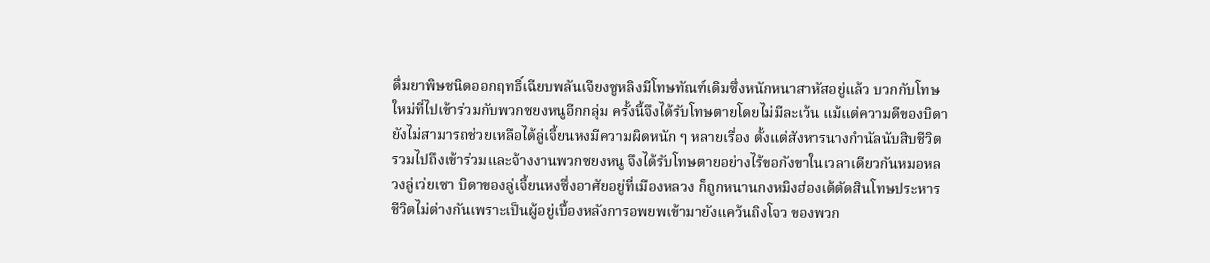ดื่มยาพิษชนิดออกฤทธิ์เฉียบพลันเจียงซูหลิงมีโทษทัณฑ์เดิมซึ่งหนักหนาสาหัสอยู่แล้ว บวกกับโทษใหม่ที่ไปเข้าร่วมกับพวกซยงหนูอีกกลุ่ม ครั้งนี้จึงได้รับโทษตายโดยไม่มีละเว้น แม้แต่ความดีของบิดายังไม่สามารถช่วยเหลือได้ลู่เจี้ยนหงมีความผิดหนัก ๆ หลายเรื่อง ตั้งแต่สังหารนางกำนัลนับสิบชีวิต รวมไปถึงเข้าร่วมและจ้างงานพวกซยงหนู จึงได้รับโทษตายอย่างไร้ขอกังขาในเวลาเดียวกันหมอหลวงลู่เว่ยเซา บิดาของลู่เจี้ยนหงซึ่งอาศัยอยู่ที่เมืองหลวง ก็ถูกหนานกงหมิงฮ่องเต้ตัดสินโทษประหารชีวิตไม่ต่างกันเพราะเป็นผู้อยู่เบื้องหลังการอพยพเข้ามายังแคว้นถิงโจว ของพวก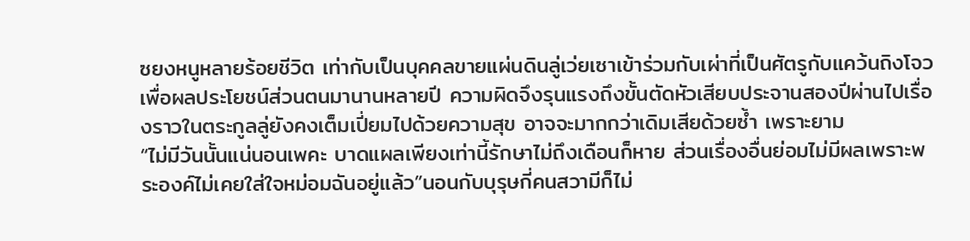ซยงหนูหลายร้อยชีวิต เท่ากับเป็นบุคคลขายแผ่นดินลู่เว่ยเซาเข้าร่วมกับเผ่าที่เป็นศัตรูกับแคว้นถิงโจวเพื่อผลประโยชน์ส่วนตนมานานหลายปี ความผิดจึงรุนแรงถึงขั้นตัดหัวเสียบประจานสองปีผ่านไปเรื่องราวในตระกูลลู่ยังคงเต็มเปี่ยมไปด้วยความสุข อาจจะมากกว่าเดิมเสียด้วยซ้ำ เพราะยาม
“ไม่มีวันนั้นแน่นอนเพคะ บาดแผลเพียงเท่านี้รักษาไม่ถึงเดือนก็หาย ส่วนเรื่องอื่นย่อมไม่มีผลเพราะพระองค์ไม่เคยใส่ใจหม่อมฉันอยู่แล้ว”นอนกับบุรุษกี่คนสวามีก็ไม่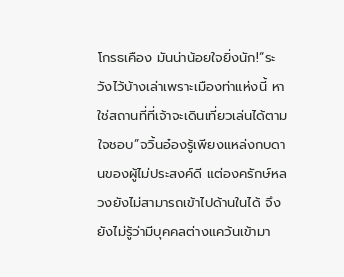โกรธเคือง มันน่าน้อยใจยิ่งนัก!“ระวังไว้บ้างเล่าเพราะเมืองท่าแห่งนี้ หาใช่สถานที่ที่เจ้าจะเดินเที่ยวเล่นได้ตามใจชอบ”จวิ้นอ๋องรู้เพียงแหล่งกบดานของผู้ไม่ประสงค์ดี แต่องครักษ์หลวงยังไม่สามารถเข้าไปด้านในได้ จึงยังไม่รู้ว่ามีบุคคลต่างแคว้นเข้ามา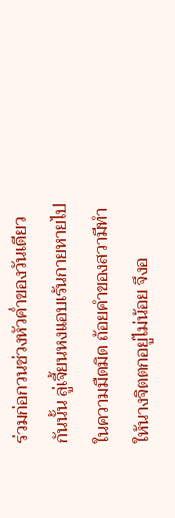ร่วมก่อกวนช่วงหัวค่ำของวันเดียวกันนั้น ลู่เจี้ยนหงแอบเร้นกายหายไปในความมืดมิด ถ้อยคำของสวามีทำให้นางจิตตกอยู่ไม่น้อย จึงอ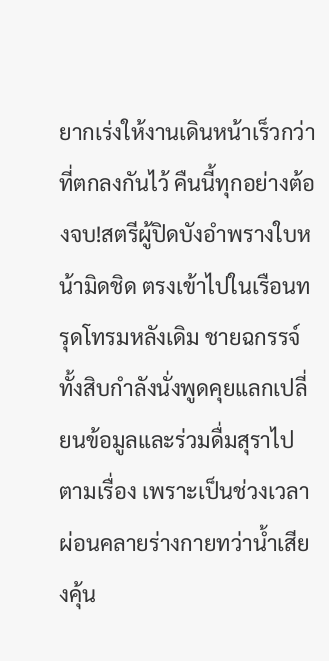ยากเร่งให้งานเดินหน้าเร็วกว่าที่ตกลงกันไว้ คืนนี้ทุกอย่างต้องจบ!สตรีผู้ปิดบังอำพรางใบหน้ามิดชิด ตรงเข้าไปในเรือนทรุดโทรมหลังเดิม ชายฉกรรจ์ทั้งสิบกำลังนั่งพูดคุยแลกเปลี่ยนข้อมูลและร่วมดื่มสุราไปตามเรื่อง เพราะเป็นช่วงเวลาผ่อนคลายร่างกายทว่าน้ำเสียงคุ้น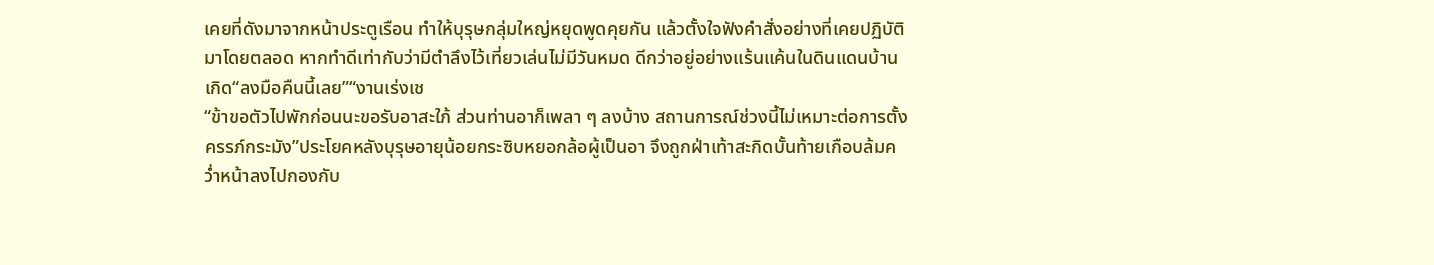เคยที่ดังมาจากหน้าประตูเรือน ทำให้บุรุษกลุ่มใหญ่หยุดพูดคุยกัน แล้วตั้งใจฟังคำสั่งอย่างที่เคยปฏิบัติมาโดยตลอด หากทำดีเท่ากับว่ามีตำลึงไว้เที่ยวเล่นไม่มีวันหมด ดีกว่าอยู่อย่างแร้นแค้นในดินแดนบ้านเกิด“ลงมือคืนนี้เลย”“งานเร่งเช
“ข้าขอตัวไปพักก่อนนะขอรับอาสะใภ้ ส่วนท่านอาก็เพลา ๆ ลงบ้าง สถานการณ์ช่วงนี้ไม่เหมาะต่อการตั้งครรภ์กระมัง”ประโยคหลังบุรุษอายุน้อยกระซิบหยอกล้อผู้เป็นอา จึงถูกฝ่าเท้าสะกิดบั้นท้ายเกือบล้มคว่ำหน้าลงไปกองกับ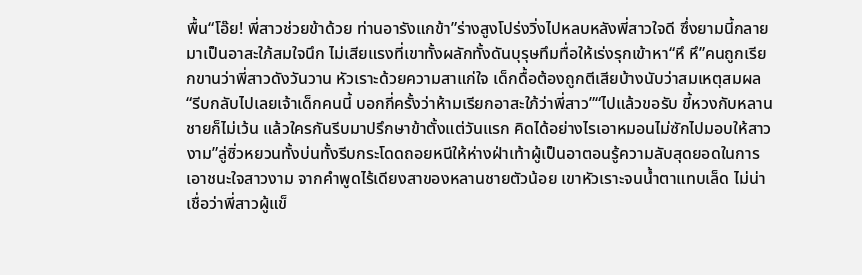พื้น“โอ๊ย! พี่สาวช่วยข้าด้วย ท่านอารังแกข้า”ร่างสูงโปร่งวิ่งไปหลบหลังพี่สาวใจดี ซึ่งยามนี้กลายมาเป็นอาสะใภ้สมใจนึก ไม่เสียแรงที่เขาทั้งผลักทั้งดันบุรุษทึมทื่อให้เร่งรุกเข้าหา“หึ หึ”คนถูกเรียกขานว่าพี่สาวดังวันวาน หัวเราะด้วยความสาแก่ใจ เด็กดื้อต้องถูกตีเสียบ้างนับว่าสมเหตุสมผล“รีบกลับไปเลยเจ้าเด็กคนนี้ บอกกี่ครั้งว่าห้ามเรียกอาสะใภ้ว่าพี่สาว”“ไปแล้วขอรับ ขี้หวงกับหลานชายก็ไม่เว้น แล้วใครกันรีบมาปรึกษาข้าตั้งแต่วันแรก คิดได้อย่างไรเอาหมอนไม่ซักไปมอบให้สาวงาม”ลู่ซิ่วหยวนทั้งบ่นทั้งรีบกระโดดถอยหนีให้ห่างฝ่าเท้าผู้เป็นอาตอนรู้ความลับสุดยอดในการเอาชนะใจสาวงาม จากคำพูดไร้เดียงสาของหลานชายตัวน้อย เขาหัวเราะจนน้ำตาแทบเล็ด ไม่น่าเชื่อว่าพี่สาวผู้แข็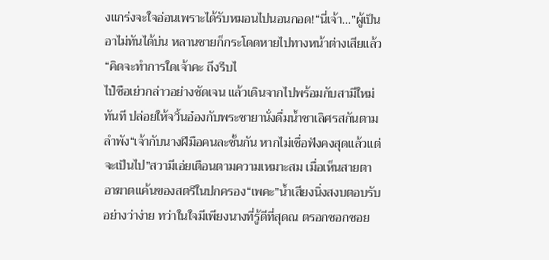งแกร่งจะใจอ่อนเพราะได้รับหมอนไปนอนกอด!“นี่เจ้า…”ผู้เป็นอาไม่ทันได้บ่น หลานชายก็กระโดดหายไปทางหน้าต่างเสียแล้ว“คิดจะทำการใดเจ้าคะ ถึงรีบไ
ไป๋ซือเย่วกล่าวอย่างชัดเจน แล้วเดินจากไปพร้อมกับสามีใหม่ทันที ปล่อยให้จวิ้นอ๋องกับพระชายานั่งดื่มน้ำชาเลิศรสกันตามลำพัง“เจ้ากับนางฝีมือคนละชั้นกัน หากไม่เชื่อฟังคงสุดแล้วแต่จะเป็นไป”สวามีเอ่ยเตือนตามความเหมาะสม เมื่อเห็นสายตาอาฆาตแค้นของสตรีในปกครอง“เพคะ”น้ำเสียงนิ่งสงบตอบรับอย่างว่าง่าย ทว่าในใจมีเพียงนางที่รู้ดีที่สุดณ ตรอกซอกซอย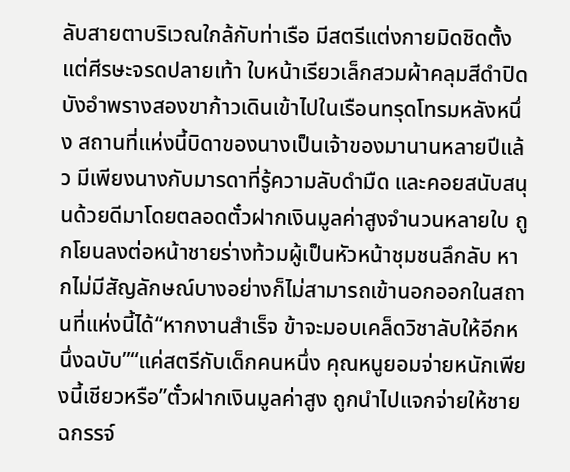ลับสายตาบริเวณใกล้กับท่าเรือ มีสตรีแต่งกายมิดชิดตั้งแต่ศีรษะจรดปลายเท้า ใบหน้าเรียวเล็กสวมผ้าคลุมสีดำปิดบังอำพรางสองขาก้าวเดินเข้าไปในเรือนทรุดโทรมหลังหนึ่ง สถานที่แห่งนี้บิดาของนางเป็นเจ้าของมานานหลายปีแล้ว มีเพียงนางกับมารดาที่รู้ความลับดำมืด และคอยสนับสนุนด้วยดีมาโดยตลอดตั๋วฝากเงินมูลค่าสูงจำนวนหลายใบ ถูกโยนลงต่อหน้าชายร่างท้วมผู้เป็นหัวหน้าชุมชนลึกลับ หากไม่มีสัญลักษณ์บางอย่างก็ไม่สามารถเข้านอกออกในสถานที่แห่งนี้ได้“หากงานสำเร็จ ข้าจะมอบเคล็ดวิชาลับให้อีกหนึ่งฉบับ”“แค่สตรีกับเด็กคนหนึ่ง คุณหนูยอมจ่ายหนักเพียงนี้เชียวหรือ”ตั๋วฝากเงินมูลค่าสูง ถูกนำไปแจกจ่ายให้ชายฉกรรจ์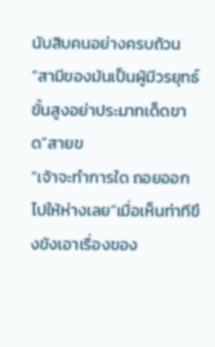นับสิบคนอย่างครบถ้วน“สามีของมันเป็นผู้มีวรยุทธ์ขั้นสูงอย่าประมาทเด็ดขาด”สายข
“เจ้าจะทำการใด ถอยออกไปให้ห่างเลย”เมื่อเห็นท่าทีขึงขังเอาเรื่องของ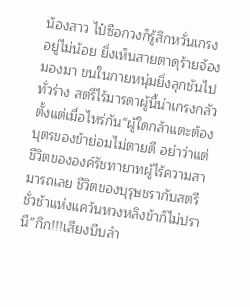น้องสาว ไป๋ซือกวงก็รู้สึกหวั่นเกรงอยู่ไม่น้อย ยิ่งเห็นสายตาดุร้ายจ้องมองมา ขนในกายหนุ่มยิ่งลุกชันไปทั่วร่าง สตรีไร้มารดาผู้นี้น่าเกรงกลัวตั้งแต่เมื่อไหร่กัน“ผู้ใดกล้าแตะต้องบุตรของข้าย่อมไม่ตายดี อย่าว่าแต่ชีวิตขององค์รัชทายาทผู้ไร้ความสามารถเลย ชีวิตของบุรุษชรากับสตรีชั่วช้าแห่งแคว้นหวงหลิงข้าก็ไม่ปรานี”กึก!!!เสียงบีบลำ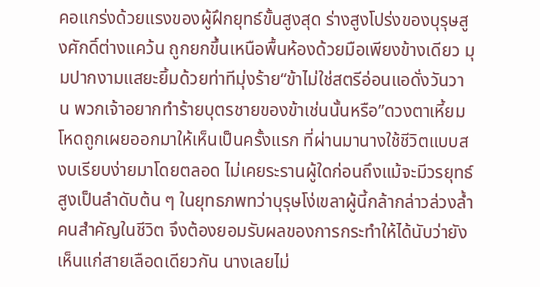คอแกร่งด้วยแรงของผู้ฝึกยุทธ์ขั้นสูงสุด ร่างสูงโปร่งของบุรุษสูงศักดิ์ต่างแคว้น ถูกยกขึ้นเหนือพื้นห้องด้วยมือเพียงข้างเดียว มุมปากงามแสยะยิ้มด้วยท่าทีมุ่งร้าย“ข้าไม่ใช่สตรีอ่อนแอดั่งวันวาน พวกเจ้าอยากทำร้ายบุตรชายของข้าเช่นนั้นหรือ”ดวงตาเหี้ยมโหดถูกเผยออกมาให้เห็นเป็นครั้งแรก ที่ผ่านมานางใช้ชีวิตแบบสงบเรียบง่ายมาโดยตลอด ไม่เคยระรานผู้ใดก่อนถึงแม้จะมีวรยุทธ์สูงเป็นลำดับต้น ๆ ในยุทธภพทว่าบุรุษโง่เขลาผู้นี้กล้ากล่าวล่วงล้ำคนสำคัญในชีวิต จึงต้องยอมรับผลของการกระทำให้ได้นับว่ายังเห็นแก่สายเลือดเดียวกัน นางเลยไม่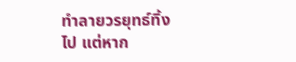ทำลายวรยุทธ์ทิ้งไป แต่หาก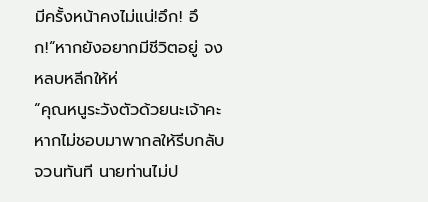มีครั้งหน้าคงไม่แน่!อึก! อึก!“หากยังอยากมีชีวิตอยู่ จงหลบหลีกให้ห่
“คุณหนูระวังตัวด้วยนะเจ้าคะ หากไม่ชอบมาพากลให้รีบกลับจวนทันที นายท่านไม่ป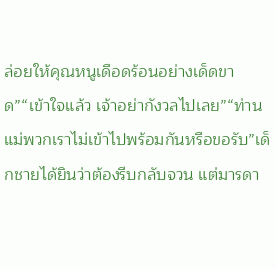ล่อยให้คุณหนูเดือดร้อนอย่างเด็ดขาด”“เข้าใจแล้ว เจ้าอย่ากังวลไปเลย”“ท่านแม่พวกเราไม่เข้าไปพร้อมกันหรือขอรับ”เด็กชายได้ยินว่าต้องรีบกลับจวน แต่มารดา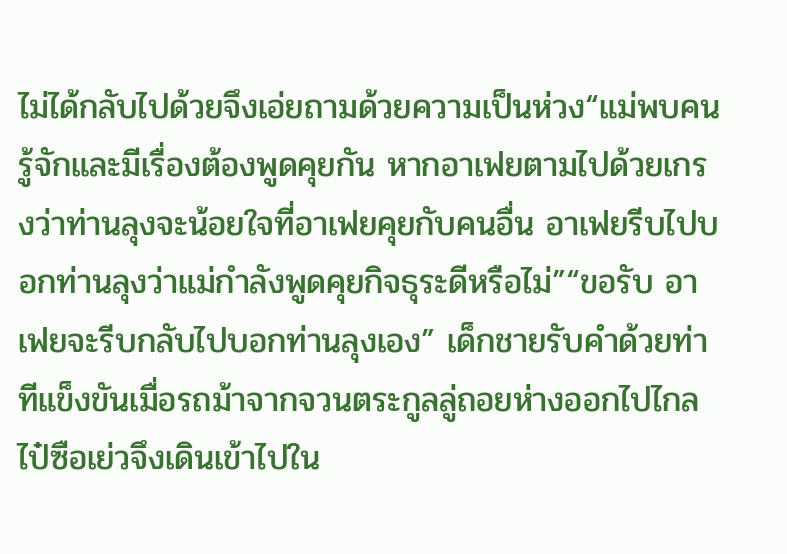ไม่ได้กลับไปด้วยจึงเอ่ยถามด้วยความเป็นห่วง“แม่พบคนรู้จักและมีเรื่องต้องพูดคุยกัน หากอาเฟยตามไปด้วยเกรงว่าท่านลุงจะน้อยใจที่อาเฟยคุยกับคนอื่น อาเฟยรีบไปบอกท่านลุงว่าแม่กำลังพูดคุยกิจธุระดีหรือไม่”“ขอรับ อาเฟยจะรีบกลับไปบอกท่านลุงเอง” เด็กชายรับคำด้วยท่าทีแข็งขันเมื่อรถม้าจากจวนตระกูลลู่ถอยห่างออกไปไกล ไป๋ซือเย่วจึงเดินเข้าไปใน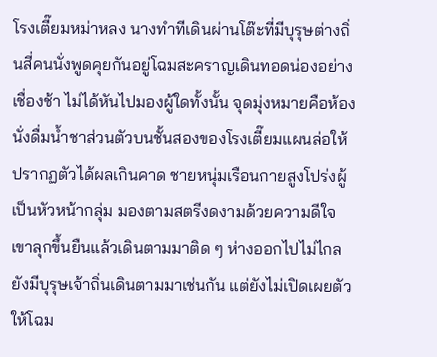โรงเตี๊ยมหม่าหลง นางทำทีเดินผ่านโต๊ะที่มีบุรุษต่างถิ่นสี่คนนั่งพูดคุยกันอยู่โฉมสะคราญเดินทอดน่องอย่างเชื่องช้า ไม่ได้หันไปมองผู้ใดทั้งนั้น จุดมุ่งหมายคือห้องนั่งดื่มน้ำชาส่วนตัวบนชั้นสองของโรงเตี๊ยมแผนล่อให้ปรากฏตัวได้ผลเกินคาด ชายหนุ่มเรือนกายสูงโปร่งผู้เป็นหัวหน้ากลุ่ม มองตามสตรีงดงามด้วยความดีใจ เขาลุกขึ้นยืนแล้วเดินตามมาติด ๆ ห่างออกไปไม่ไกลยังมีบุรุษเจ้าถิ่นเดินตามมาเช่นกัน แต่ยังไม่เปิดเผยตัวให้โฉม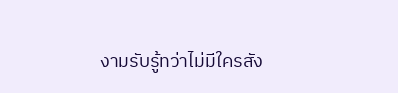งามรับรู้ทว่าไม่มีใครสัง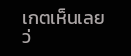เกตเห็นเลย ว่